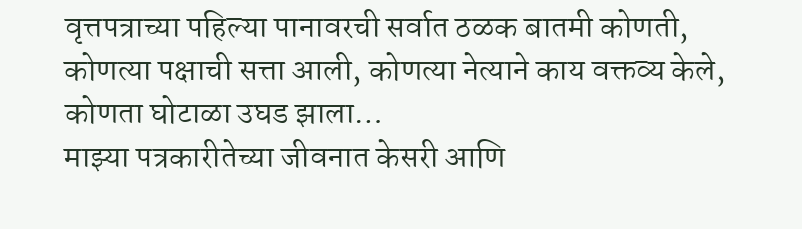वृत्तपत्राच्या पहिल्या पानावरची सर्वात ठळक बातमी कोणती, कोणत्या पक्षाची सत्ता आली, कोणत्या नेत्याने काय वक्तव्य केले, कोणता घोटाळा उघड झाला…
माझ्या पत्रकारीतेच्या जीवनात केसरी आणि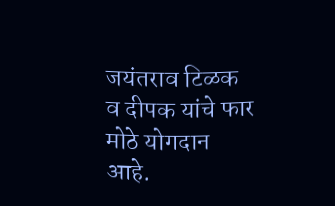जयंतराव टिळक व दीपक यांचे फार मोठे योगदान आहे.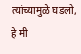त्यांच्यामुळे घडलो, हे मी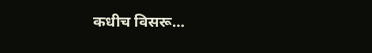कधीच विसरू…